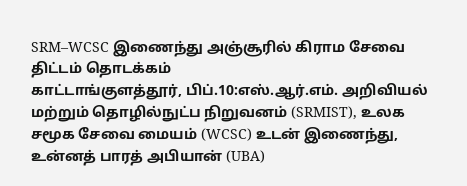SRM–WCSC இணைந்து அஞ்சூரில் கிராம சேவை திட்டம் தொடக்கம்
காட்டாங்குளத்தூர், பிப்.10:எஸ்.ஆர்.எம். அறிவியல் மற்றும் தொழில்நுட்ப நிறுவனம் (SRMIST), உலக சமூக சேவை மையம் (WCSC) உடன் இணைந்து, உன்னத் பாரத் அபியான் (UBA)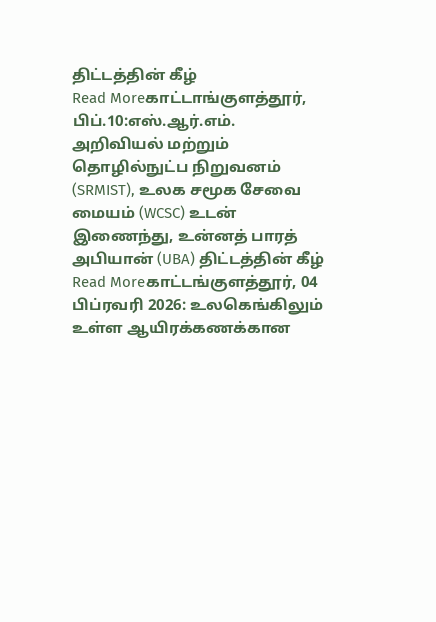திட்டத்தின் கீழ்
Read Moreகாட்டாங்குளத்தூர், பிப்.10:எஸ்.ஆர்.எம். அறிவியல் மற்றும் தொழில்நுட்ப நிறுவனம் (SRMIST), உலக சமூக சேவை மையம் (WCSC) உடன் இணைந்து, உன்னத் பாரத் அபியான் (UBA) திட்டத்தின் கீழ்
Read Moreகாட்டங்குளத்தூர், 04 பிப்ரவரி 2026: உலகெங்கிலும் உள்ள ஆயிரக்கணக்கான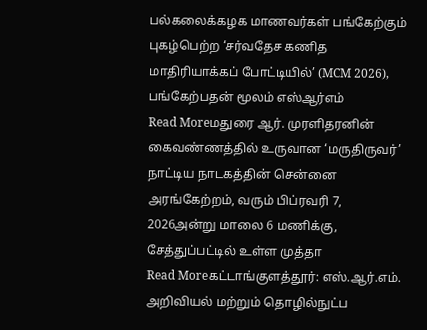பல்கலைக்கழக மாணவர்கள் பங்கேற்கும் புகழ்பெற்ற ‘சர்வதேச கணித மாதிரியாக்கப் போட்டியில்’ (MCM 2026), பங்கேற்பதன் மூலம் எஸ்ஆர்எம்
Read Moreமதுரை ஆர். முரளிதரனின் கைவண்ணத்தில் உருவான ‘மருதிருவர்’ நாட்டிய நாடகத்தின் சென்னை அரங்கேற்றம், வரும் பிப்ரவரி 7, 2026அன்று மாலை 6 மணிக்கு, சேத்துப்பட்டில் உள்ள முத்தா
Read Moreகட்டாங்குளத்தூர்: எஸ்.ஆர்.எம். அறிவியல் மற்றும் தொழில்நுட்ப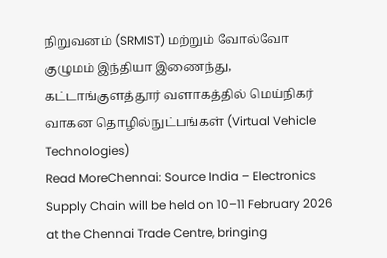நிறுவனம் (SRMIST) மற்றும் வோல்வோ குழுமம் இந்தியா இணைந்து, கட்டாங்குளத்தூர் வளாகத்தில் மெய்நிகர் வாகன தொழில்நுட்பங்கள் (Virtual Vehicle Technologies)
Read MoreChennai: Source India – Electronics Supply Chain will be held on 10–11 February 2026 at the Chennai Trade Centre, bringing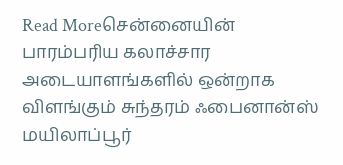Read Moreசென்னையின் பாரம்பரிய கலாச்சார அடையாளங்களில் ஒன்றாக விளங்கும் சுந்தரம் ஃபைனான்ஸ் மயிலாப்பூர்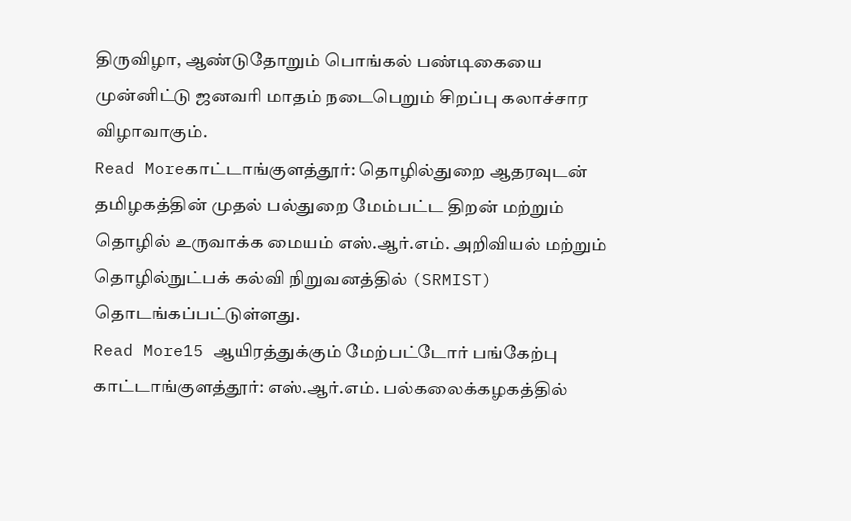திருவிழா, ஆண்டுதோறும் பொங்கல் பண்டிகையை முன்னிட்டு ஜனவரி மாதம் நடைபெறும் சிறப்பு கலாச்சார விழாவாகும்.
Read Moreகாட்டாங்குளத்தூர்: தொழில்துறை ஆதரவுடன் தமிழகத்தின் முதல் பல்துறை மேம்பட்ட திறன் மற்றும் தொழில் உருவாக்க மையம் எஸ்.ஆர்.எம். அறிவியல் மற்றும் தொழில்நுட்பக் கல்வி நிறுவனத்தில் (SRMIST) தொடங்கப்பட்டுள்ளது.
Read More15 ஆயிரத்துக்கும் மேற்பட்டோர் பங்கேற்பு காட்டாங்குளத்தூர்: எஸ்.ஆர்.எம். பல்கலைக்கழகத்தில்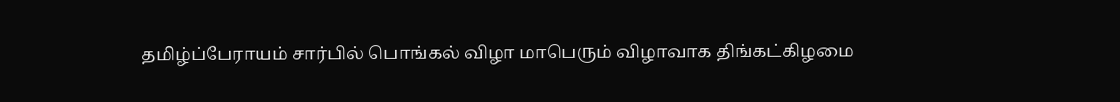தமிழ்ப்பேராயம் சார்பில் பொங்கல் விழா மாபெரும் விழாவாக திங்கட்கிழமை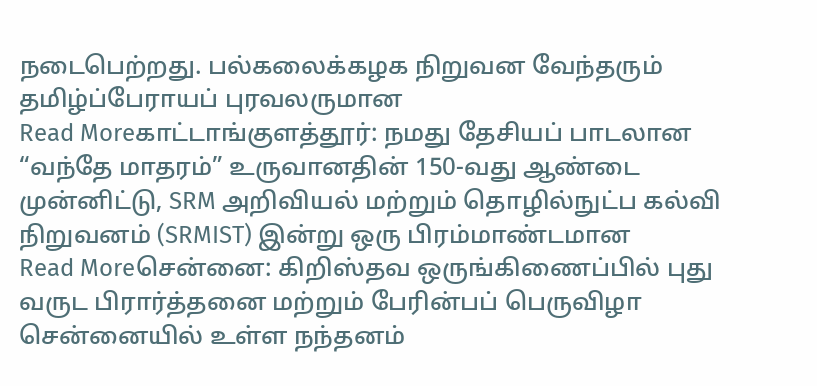நடைபெற்றது. பல்கலைக்கழக நிறுவன வேந்தரும் தமிழ்ப்பேராயப் புரவலருமான
Read Moreகாட்டாங்குளத்தூர்: நமது தேசியப் பாடலான “வந்தே மாதரம்” உருவானதின் 150-வது ஆண்டை முன்னிட்டு, SRM அறிவியல் மற்றும் தொழில்நுட்ப கல்வி நிறுவனம் (SRMIST) இன்று ஒரு பிரம்மாண்டமான
Read Moreசென்னை: கிறிஸ்தவ ஒருங்கிணைப்பில் புது வருட பிரார்த்தனை மற்றும் பேரின்பப் பெருவிழா சென்னையில் உள்ள நந்தனம்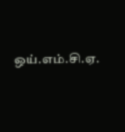ஒய்.எம்.சி.ஏ.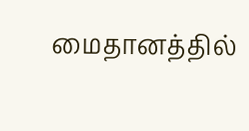மைதானத்தில்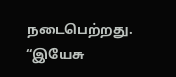நடைபெற்றது. “இயேசு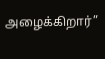அழைக்கிறார்”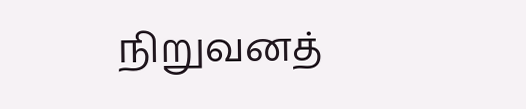நிறுவனத்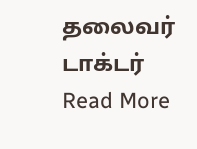தலைவர் டாக்டர்
Read More